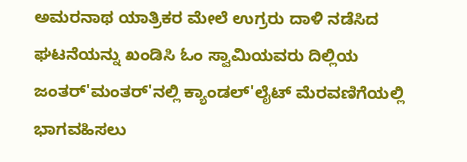ಅಮರನಾಥ ಯಾತ್ರಿಕರ ಮೇಲೆ ಉಗ್ರರು ದಾಳಿ ನಡೆಸಿದ ಘಟನೆಯನ್ನು ಖಂಡಿಸಿ ಓಂ ಸ್ವಾಮಿಯವರು ದಿಲ್ಲಿಯ ಜಂತರ್'ಮಂತರ್'ನಲ್ಲಿ ಕ್ಯಾಂಡಲ್'ಲೈಟ್ ಮೆರವಣಿಗೆಯಲ್ಲಿ ಭಾಗವಹಿಸಲು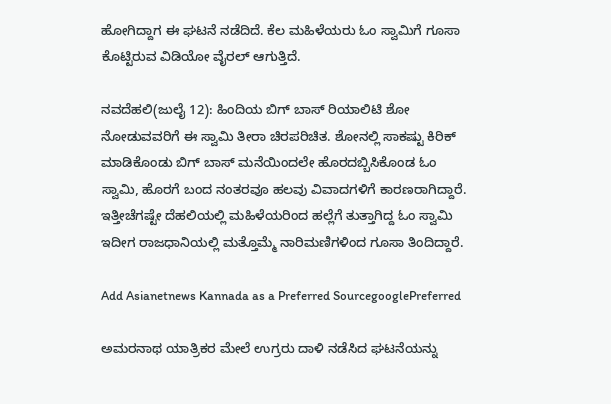ಹೋಗಿದ್ದಾಗ ಈ ಘಟನೆ ನಡೆದಿದೆ. ಕೆಲ ಮಹಿಳೆಯರು ಓಂ ಸ್ವಾಮಿಗೆ ಗೂಸಾ ಕೊಟ್ಟಿರುವ ವಿಡಿಯೋ ವೈರಲ್ ಆಗುತ್ತಿದೆ.

ನವದೆಹಲಿ(ಜುಲೈ 12): ಹಿಂದಿಯ ಬಿಗ್ ಬಾಸ್ ರಿಯಾಲಿಟಿ ಶೋ ನೋಡುವವರಿಗೆ ಈ ಸ್ವಾಮಿ ತೀರಾ ಚಿರಪರಿಚಿತ. ಶೋನಲ್ಲಿ ಸಾಕಷ್ಟು ಕಿರಿಕ್ ಮಾಡಿಕೊಂಡು ಬಿಗ್ ಬಾಸ್ ಮನೆಯಿಂದಲೇ ಹೊರದಬ್ಬಿಸಿಕೊಂಡ ಓಂ ಸ್ವಾಮಿ, ಹೊರಗೆ ಬಂದ ನಂತರವೂ ಹಲವು ವಿವಾದಗಳಿಗೆ ಕಾರಣರಾಗಿದ್ದಾರೆ. ಇತ್ತೀಚೆಗಷ್ಟೇ ದೆಹಲಿಯಲ್ಲಿ ಮಹಿಳೆಯರಿಂದ ಹಲ್ಲೆಗೆ ತುತ್ತಾಗಿದ್ದ ಓಂ ಸ್ವಾಮಿ ಇದೀಗ ರಾಜಧಾನಿಯಲ್ಲಿ ಮತ್ತೊಮ್ಮೆ ನಾರಿಮಣಿಗಳಿಂದ ಗೂಸಾ ತಿಂದಿದ್ದಾರೆ.

Add Asianetnews Kannada as a Preferred SourcegooglePreferred

ಅಮರನಾಥ ಯಾತ್ರಿಕರ ಮೇಲೆ ಉಗ್ರರು ದಾಳಿ ನಡೆಸಿದ ಘಟನೆಯನ್ನು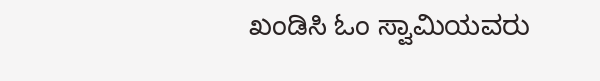ಖಂಡಿಸಿ ಓಂ ಸ್ವಾಮಿಯವರು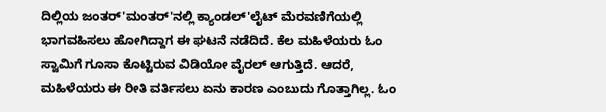ದಿಲ್ಲಿಯ ಜಂತರ್'ಮಂತರ್'ನಲ್ಲಿ ಕ್ಯಾಂಡಲ್'ಲೈಟ್ ಮೆರವಣಿಗೆಯಲ್ಲಿ ಭಾಗವಹಿಸಲು ಹೋಗಿದ್ದಾಗ ಈ ಘಟನೆ ನಡೆದಿದೆ. ಕೆಲ ಮಹಿಳೆಯರು ಓಂ ಸ್ವಾಮಿಗೆ ಗೂಸಾ ಕೊಟ್ಟಿರುವ ವಿಡಿಯೋ ವೈರಲ್ ಆಗುತ್ತಿದೆ. ಆದರೆ, ಮಹಿಳೆಯರು ಈ ರೀತಿ ವರ್ತಿಸಲು ಏನು ಕಾರಣ ಎಂಬುದು ಗೊತ್ತಾಗಿಲ್ಲ. ಓಂ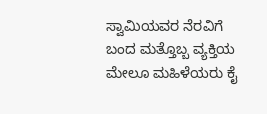ಸ್ವಾಮಿಯವರ ನೆರವಿಗೆ ಬಂದ ಮತ್ತೊಬ್ಬ ವ್ಯಕ್ತಿಯ ಮೇಲೂ ಮಹಿಳೆಯರು ಕೈ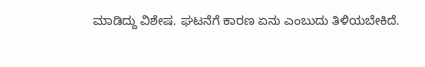ಮಾಡಿದ್ದು ವಿಶೇಷ. ಘಟನೆಗೆ ಕಾರಣ ಏನು ಎಂಬುದು ತಿಳಿಯಬೇಕಿದೆ.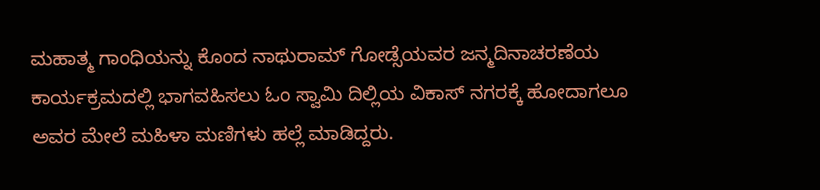ಮಹಾತ್ಮ ಗಾಂಧಿಯನ್ನು ಕೊಂದ ನಾಥುರಾಮ್ ಗೋಡ್ಸೆಯವರ ಜನ್ಮದಿನಾಚರಣೆಯ ಕಾರ್ಯಕ್ರಮದಲ್ಲಿ ಭಾಗವಹಿಸಲು ಓಂ ಸ್ವಾಮಿ ದಿಲ್ಲಿಯ ವಿಕಾಸ್ ನಗರಕ್ಕೆ ಹೋದಾಗಲೂ ಅವರ ಮೇಲೆ ಮಹಿಳಾ ಮಣಿಗಳು ಹಲ್ಲೆ ಮಾಡಿದ್ದರು.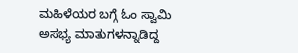ಮಹಿಳೆಯರ ಬಗ್ಗೆ ಓಂ ಸ್ವಾಮಿ ಅಸಭ್ಯ ಮಾತುಗಳನ್ನಾಡಿದ್ದ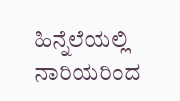ಹಿನ್ನೆಲೆಯಲ್ಲಿ ನಾರಿಯರಿಂದ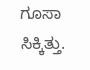ಗೂಸಾ ಸಿಕ್ಕಿತ್ತು.